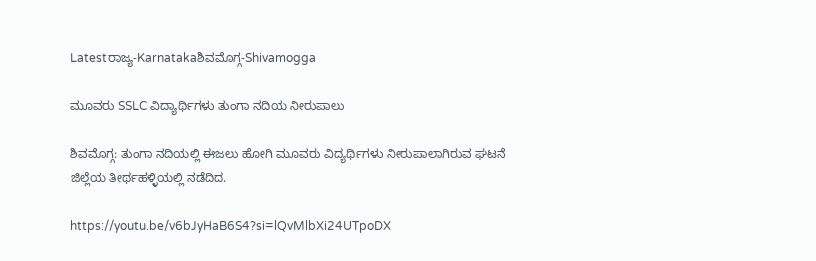Latestರಾಜ್ಯ-Karnatakaಶಿವಮೊಗ್ಗ-Shivamogga

ಮೂವರು SSLC ವಿದ್ಯಾರ್ಥಿಗಳು ತುಂಗಾ ನದಿಯ ನೀರುಪಾಲು

ಶಿವಮೊಗ್ಗ: ತುಂಗಾ ನದಿಯಲ್ಲಿ ಈಜಲು ಹೋಗಿ ಮೂವರು ವಿದ್ಯರ್ಥಿಗಳು ನೀರುಪಾಲಾಗಿರುವ ಘಟನೆ  ಜಿಲ್ಲೆಯ ತೀರ್ಥಹಳ್ಳಿಯಲ್ಲಿ ನಡೆದಿದ.

https://youtu.be/v6bJyHaB6S4?si=lQvMlbXi24UTpoDX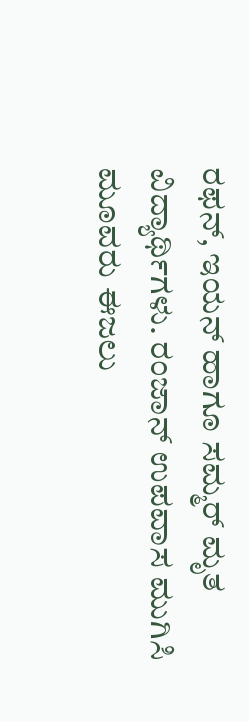ರಫನ್, ಇಯನ್ ಹಾಗೂ ಸಮ್ಮರ್ ಮೃತ ವಿದ್ಯಾರ್ಥಿಗಳು. ರಂಜಾನ್ ಉಪವಾಸ ಮುಗಿಸಿ ಮೂವರು ಈಜಲು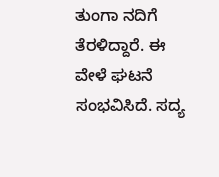ತುಂಗಾ ನದಿಗೆ ತೆರಳಿದ್ದಾರೆ. ಈ ವೇಳೆ ಘಟನೆ ಸಂಭವಿಸಿದೆ. ಸದ್ಯ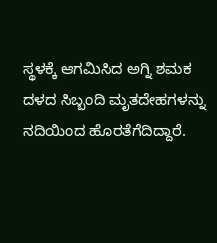ಸ್ಥಳಕ್ಕೆ ಆಗಮಿಸಿದ ಅಗ್ನಿ ಶಮಕ ದಳದ ಸಿಬ್ಬಂದಿ ಮೃತದೇಹಗಳನ್ನು ನದಿಯಿಂದ ಹೊರತೆಗೆದಿದ್ದಾರೆ.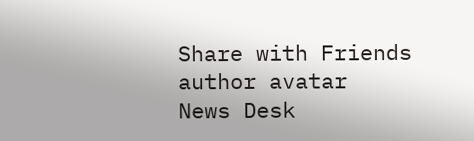Share with Friends
author avatar
News Desk